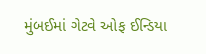મુંબઈમાં ગેટવે ઓફ ઈન્ડિયા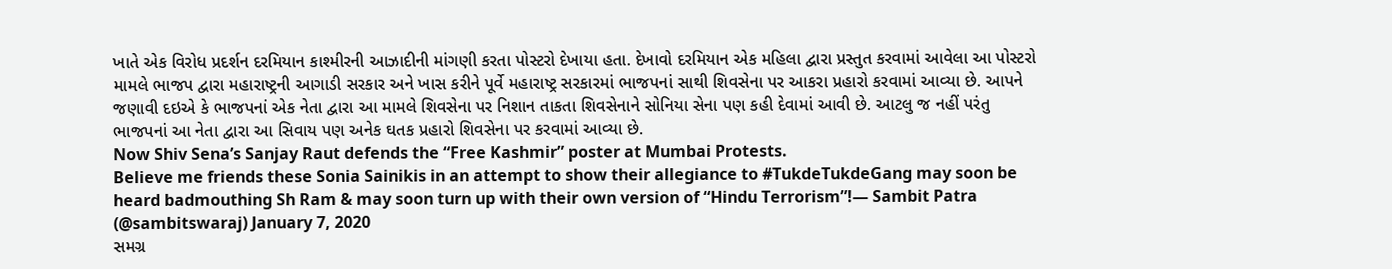ખાતે એક વિરોધ પ્રદર્શન દરમિયાન કાશ્મીરની આઝાદીની માંગણી કરતા પોસ્ટરો દેખાયા હતા. દેખાવો દરમિયાન એક મહિલા દ્વારા પ્રસ્તુત કરવામાં આવેલા આ પોસ્ટરો મામલે ભાજપ દ્વારા મહારાષ્ટ્રની આગાડી સરકાર અને ખાસ કરીને પૂર્વે મહારાષ્ટ્ર સરકારમાં ભાજપનાં સાથી શિવસેના પર આકરા પ્રહારો કરવામાં આવ્યા છે. આપને જણાવી દઇએ કે ભાજપનાં એક નેતા દ્વારા આ મામલે શિવસેના પર નિશાન તાકતા શિવસેનાને સોનિયા સેના પણ કહી દેવામાં આવી છે. આટલુ જ નહીં પરંતુ ભાજપનાં આ નેતા દ્વારા આ સિવાય પણ અનેક ઘતક પ્રહારો શિવસેના પર કરવામાં આવ્યા છે.
Now Shiv Sena’s Sanjay Raut defends the “Free Kashmir” poster at Mumbai Protests.
Believe me friends these Sonia Sainikis in an attempt to show their allegiance to #TukdeTukdeGang may soon be heard badmouthing Sh Ram & may soon turn up with their own version of “Hindu Terrorism”!— Sambit Patra (@sambitswaraj) January 7, 2020
સમગ્ર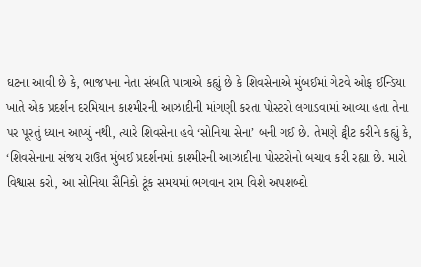ઘટના આવી છે કે, ભાજપના નેતા સંબતિ પાત્રાએ કહ્યું છે કે શિવસેનાએ મુંબઈમાં ગેટવે ઓફ ઈન્ડિયા ખાતે એક પ્રદર્શન દરમિયાન કાશ્મીરની આઝાદીની માંગણી કરતા પોસ્ટરો લગાડવામાં આવ્યા હતા તેના પર પૂરતું ધ્યાન આપ્યું નથી, ત્યારે શિવસેના હવે ‘સોનિયા સેના’ બની ગઈ છે. તેમણે ટ્વીટ કરીને કહ્યું કે, ‘શિવસેનાના સંજય રાઉત મુંબઈ પ્રદર્શનમાં કાશ્મીરની આઝાદીના પોસ્ટરોનો બચાવ કરી રહ્યા છે. મારો વિશ્વાસ કરો, આ સોનિયા સૈનિકો ટૂંક સમયમાં ભગવાન રામ વિશે અપશબ્દો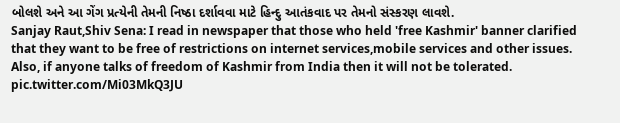બોલશે અને આ ગેંગ પ્રત્યેની તેમની નિષ્ઠા દર્શાવવા માટે હિન્દુ આતંકવાદ પર તેમનો સંસ્કરણ લાવશે.
Sanjay Raut,Shiv Sena: I read in newspaper that those who held 'free Kashmir' banner clarified that they want to be free of restrictions on internet services,mobile services and other issues. Also, if anyone talks of freedom of Kashmir from India then it will not be tolerated. pic.twitter.com/Mi03MkQ3JU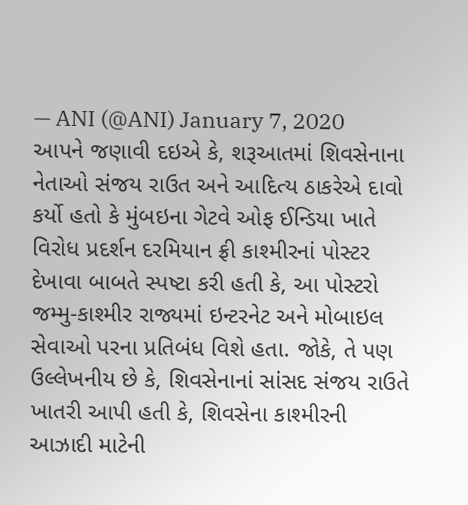— ANI (@ANI) January 7, 2020
આપને જણાવી દઇએ કે, શરૂઆતમાં શિવસેનાના નેતાઓ સંજય રાઉત અને આદિત્ય ઠાકરેએ દાવો કર્યો હતો કે મુંબઇના ગેટવે ઓફ ઈન્ડિયા ખાતે વિરોધ પ્રદર્શન દરમિયાન ફ્રી કાશ્મીરનાં પોસ્ટર દેખાવા બાબતે સ્પષ્ટા કરી હતી કે, આ પોસ્ટરો જમ્મુ-કાશ્મીર રાજ્યમાં ઇન્ટરનેટ અને મોબાઇલ સેવાઓ પરના પ્રતિબંધ વિશે હતા. જોકે, તે પણ ઉલ્લેખનીય છે કે, શિવસેનાનાં સાંસદ સંજય રાઉતે ખાતરી આપી હતી કે, શિવસેના કાશ્મીરની આઝાદી માટેની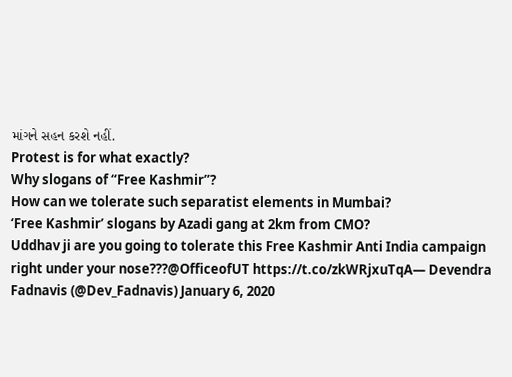માંગને સહન કરશે નહીં.
Protest is for what exactly?
Why slogans of “Free Kashmir”?
How can we tolerate such separatist elements in Mumbai?
‘Free Kashmir’ slogans by Azadi gang at 2km from CMO?
Uddhav ji are you going to tolerate this Free Kashmir Anti India campaign right under your nose???@OfficeofUT https://t.co/zkWRjxuTqA— Devendra Fadnavis (@Dev_Fadnavis) January 6, 2020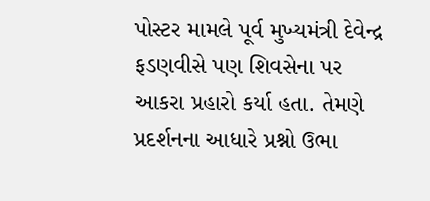પોસ્ટર મામલે પૂર્વ મુખ્યમંત્રી દેવેન્દ્ર ફડણવીસે પણ શિવસેના પર આકરા પ્રહારો કર્યા હતા. તેમણે પ્રદર્શનના આધારે પ્રશ્નો ઉભા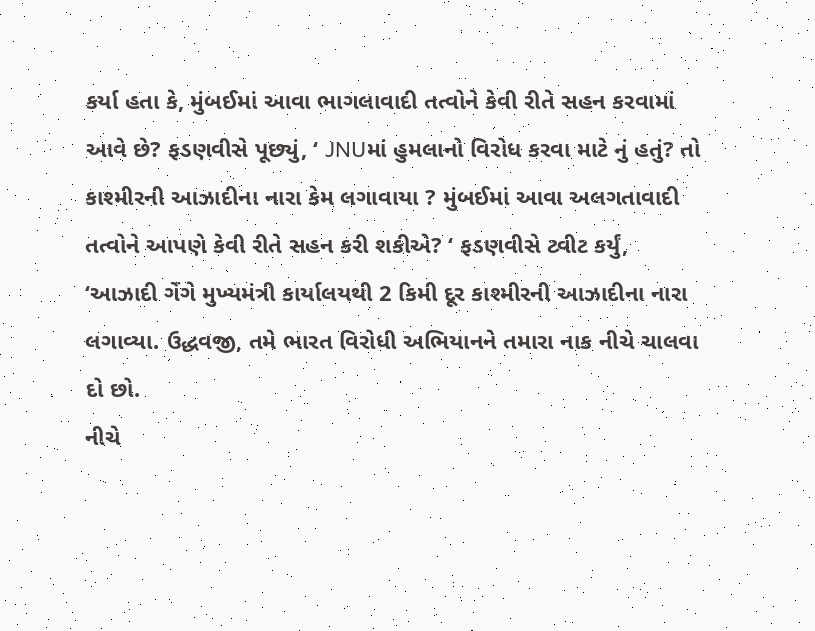કર્યા હતા કે, મુંબઈમાં આવા ભાગલાવાદી તત્વોને કેવી રીતે સહન કરવામાં આવે છે? ફડણવીસે પૂછ્યું, ‘ JNUમાં હુમલાનો વિરોધ કરવા માટે નું હતું? તો કાશ્મીરની આઝાદીના નારા કેમ લગાવાયા ? મુંબઈમાં આવા અલગતાવાદી તત્વોને આપણે કેવી રીતે સહન કરી શકીએ? ‘ ફડણવીસે ટ્વીટ કર્યું, ‘આઝાદી ગેંગે મુખ્યમંત્રી કાર્યાલયથી 2 કિમી દૂર કાશ્મીરની આઝાદીના નારા લગાવ્યા. ઉદ્ધવજી, તમે ભારત વિરોધી અભિયાનને તમારા નાક નીચે ચાલવા દો છો.
નીચે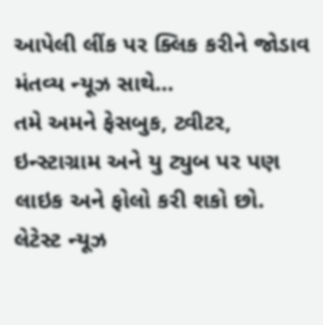આપેલી લીંક પર ક્લિક કરીને જોડાવ મંતવ્ય ન્યૂઝ સાથે…
તમે અમને ફેસબુક, ટ્વીટર, ઇન્સ્ટાગ્રામ અને યુ ટ્યુબ પર પણ લાઇક અને ફોલો કરી શકો છો.
લેટેસ્ટ ન્યૂઝ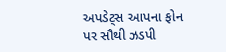અપડેટ્સ આપના ફોન પર સૌથી ઝડપી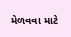મેળવવા માટે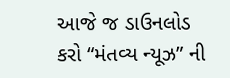આજે જ ડાઉનલોડ કરો “મંતવ્ય ન્યૂઝ” ની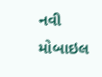નવી મોબાઇલ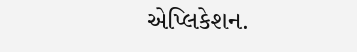એપ્લિકેશન.